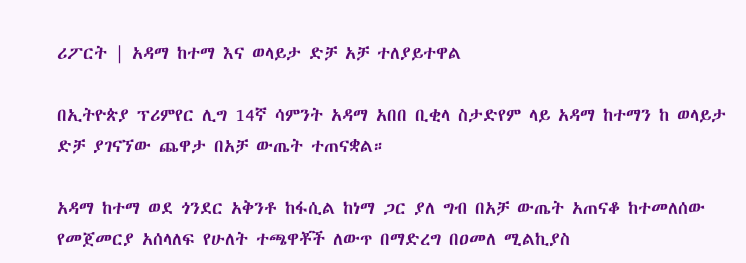ሪፖርት | አዳማ ከተማ እና ወላይታ ድቻ አቻ ተለያይተዋል

በኢትዮጵያ ፕሪምየር ሊግ 14ኛ ሳምንት አዳማ አበበ ቢቂላ ስታድየም ላይ አዳማ ከተማን ከ ወላይታ ድቻ ያገናኘው ጨዋታ በአቻ ውጤት ተጠናቋል።

አዳማ ከተማ ወደ ጎንደር አቅንቶ ከፋሲል ከነማ ጋር ያለ ግብ በአቻ ውጤት አጠናቆ ከተመለሰው የመጀመርያ አሰላለፍ የሁለት ተጫዋቾች ለውጥ በማድረግ በዐመለ ሚልኪያስ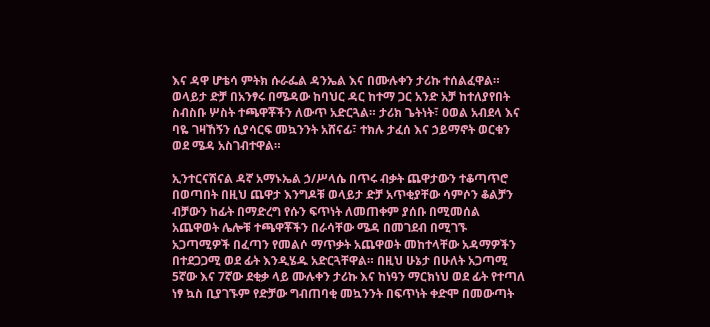እና ዳዋ ሆቴሳ ምትክ ሱራፌል ዳንኤል እና በሙሉቀን ታሪኩ ተሰልፈዋል። ወላይታ ድቻ በአንፃሩ በሜዳው ከባህር ዳር ከተማ ጋር አንድ አቻ ከተለያየበት ስብስቡ ሦስት ተጫዋቾችን ለውጥ አድርጓል። ታሪክ ጌትነት፣ ዐወል አብደላ እና ባዬ ገዛኸኝን ሲያሳርፍ መኳንንት አሸናፊ፣ ተክሉ ታፈሰ እና ኃይማኖት ወርቁን ወደ ሜዳ አስገብተዋል።

ኢንተርናሽናል ዳኛ አማኑኤል ኃ/ሥላሴ በጥሩ ብቃት ጨዋታውን ተቆጣጥሮ በወጣበት በዚህ ጨዋታ እንግዶቹ ወላይታ ድቻ አጥቂያቸው ሳምሶን ቆልቻን ብቻውን ከፊት በማድረግ የሱን ፍጥነት ለመጠቀም ያሰቡ በሚመሰል አጨዋወት ሌሎቹ ተጫዋቾችን በራሳቸው ሜዳ በመገደብ በሚገኙ አጋጣሚዎች በፈጣን የመልሶ ማጥቃት አጨዋወት መከተላቸው አዳማዎችን በተደጋጋሚ ወደ ፊት እንዲሄዱ አድርጓቸዋል። በዚህ ሁኔታ በሁለት አጋጣሚ 5ኛው እና 7ኛው ደቂቃ ላይ ሙሉቀን ታሪኩ እና ከነዓን ማርክነህ ወደ ፊት የተጣለ ነፃ ኳስ ቢያገኙም የድቻው ግብጠባቂ መኳንንት በፍጥነት ቀድሞ በመውጣት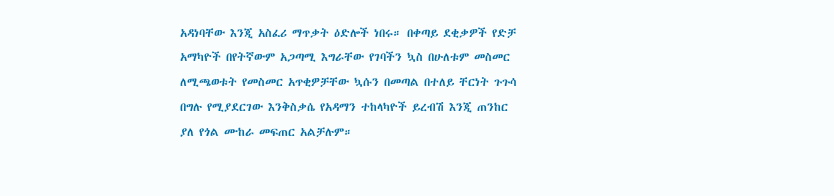አዳነባቸው እንጂ አስፈሪ ማጥቃት ዕድሎች ነበሩ። በቀጣይ ደቂቃዎች የድቻ አማካዮች በየትኛውም አጋጣሚ እግራቸው የገባችን ኳስ በሁለቱም መስመር ለሚጫወቱት የመስመር አጥቂዎቻቸው ኳሱን በመጣል በተለይ ቸርነት ጉጉሳ በግሉ የሚያደርገው እንቅስቃሴ የአዳማን ተከላካዮች ይረብሽ እንጂ ጠንከር ያለ የጎል ሙከራ መፍጠር አልቻሉም።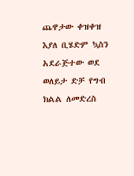ጨዋታው ቀዝቀዝ እያለ ቢሄድም ኳስን አደራጅተው ወደ ወለይታ ድቻ የግብ ክልል ለመድረስ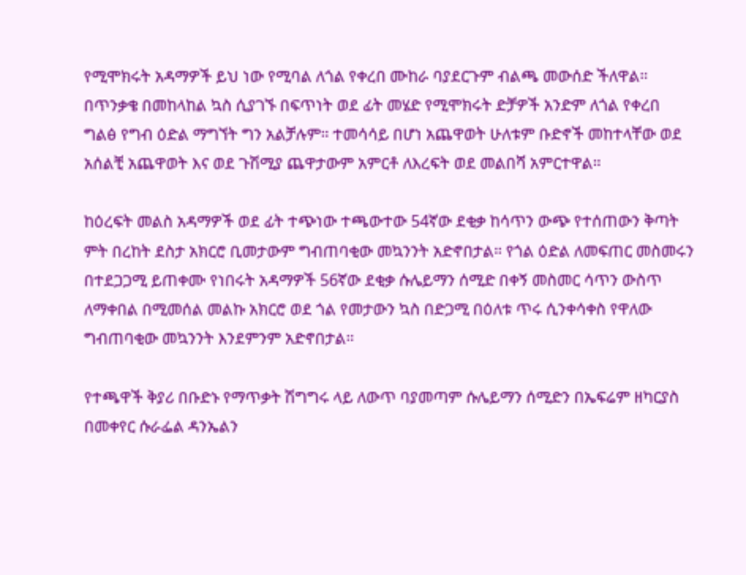የሚሞክሩት አዳማዎች ይህ ነው የሚባል ለጎል የቀረበ ሙከራ ባያደርጉም ብልጫ መውሰድ ችለዋል። በጥንቃቄ በመከላከል ኳስ ሲያገኙ በፍጥነት ወደ ፊት መሄድ የሚሞክሩት ድቻዎች አንድም ለጎል የቀረበ ግልፅ የግብ ዕድል ማግኘት ግን አልቻሉም። ተመሳሳይ በሆነ አጨዋወት ሁለቱም ቡድኖች መከተላቸው ወደ አሰልቺ አጨዋወት እና ወደ ጉሽሚያ ጨዋታውም አምርቶ ለእረፍት ወደ መልበሻ አምርተዋል።

ከዕረፍት መልስ አዳማዎች ወደ ፊት ተጭነው ተጫውተው 54ኛው ደቂቃ ከሳጥን ውጭ የተሰጠውን ቅጣት ምት በረከት ደስታ አክርሮ ቢመታውም ግብጠባቂው መኳንንት አድኖበታል። የጎል ዕድል ለመፍጠር መስመሩን በተደጋጋሚ ይጠቀሙ የነበሩት አዳማዎች 56ኛው ደቂቃ ሱሌይማን ሰሚድ በቀኝ መስመር ሳጥን ውስጥ ለማቀበል በሚመሰል መልኩ አክርሮ ወደ ጎል የመታውን ኳስ በድጋሚ በዕለቱ ጥሩ ሲንቀሳቀስ የዋለው ግብጠባቂው መኳንንት እንደምንም አድኖበታል።

የተጫዋች ቅያሪ በቡድኑ የማጥቃት ሽግግሩ ላይ ለውጥ ባያመጣም ሱሌይማን ሰሚድን በኤፍሬም ዘካርያስ በመቀየር ሱራፌል ዳንኤልን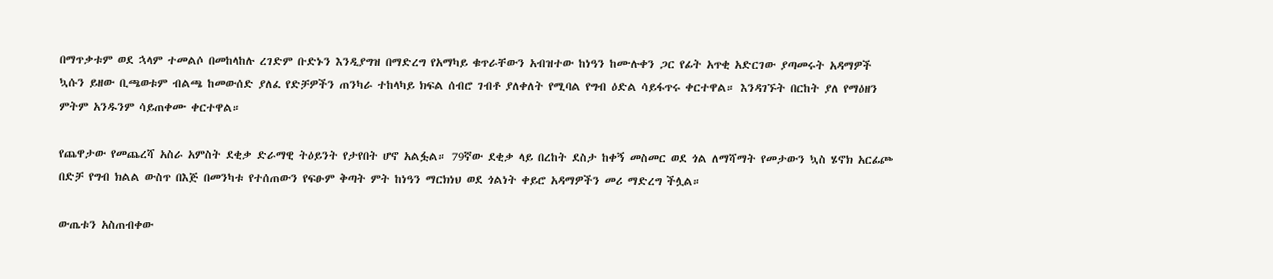በማጥቃቱም ወደ ኋላም ተመልሶ በመከላከሉ ረገድም ቡድኑን እንዲያግዝ በማድረግ የአማካይ ቁጥራቸውን አብዝተው ከነዓን ከሙሉቀን ጋር የፊት አጥቂ አድርገው ያጣመሩት አዳማዎች ኳሱን ይዘው ቢጫወቱም ብልጫ ከመውሰድ ያለፈ የድቻዎችን ጠንካራ ተከላካይ ክፍል ሰብሮ ገብቶ ያለቀለት የሚባል የግብ ዕድል ሳይፋጥሩ ቀርተዋል። እንዳገኙት በርከት ያለ የማዕዘን ምትም አንዱንም ሳይጠቀሙ ቀርተዋል።

የጨዋታው የመጨረሻ አስራ አምስት ደቂቃ ድራማዊ ትዕይንት የታየበት ሆኖ አልፏል። 79ኛው ደቂቃ ላይ በረከት ደስታ ከቀኝ መስመር ወደ ጎል ለማሻማት የመታውን ኳስ ሄኖክ አርፊጮ በድቻ የግብ ክልል ውስጥ በእጅ በመንካቱ የተሰጠውን የፍፁም ቅጣት ምት ከነዓን ማርክነህ ወደ ጎልነት ቀይሮ አዳማዎችን መሪ ማድረግ ችሏል።

ውጤቱን አስጠብቀው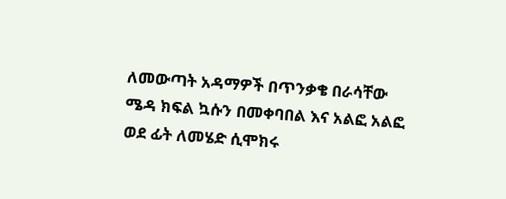ለመውጣት አዳማዎች በጥንቃቄ በራሳቸው ሜዳ ክፍል ኳሱን በመቀባበል እና አልፎ አልፎ ወደ ፊት ለመሄድ ሲሞክሩ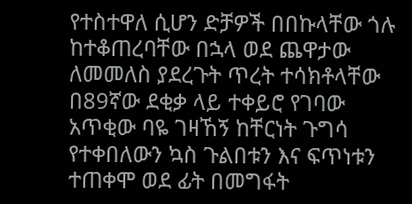የተስተዋለ ሲሆን ድቻዎች በበኩላቸው ጎሉ ከተቆጠረባቸው በኋላ ወደ ጨዋታው ለመመለስ ያደረጉት ጥረት ተሳክቶላቸው በ89ኛው ደቂቃ ላይ ተቀይሮ የገባው አጥቂው ባዬ ገዛኸኝ ከቸርነት ጉግሳ የተቀበለውን ኳስ ጉልበቱን እና ፍጥነቱን ተጠቀሞ ወደ ፊት በመግፋት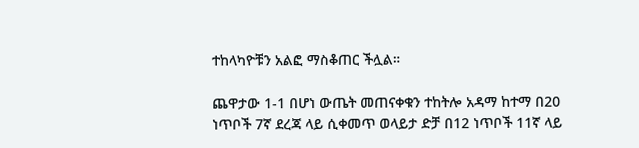ተከላካዮቹን አልፎ ማስቆጠር ችሏል።

ጨዋታው 1-1 በሆነ ውጤት መጠናቀቁን ተከትሎ አዳማ ከተማ በ20 ነጥቦች 7ኛ ደረጃ ላይ ሲቀመጥ ወላይታ ድቻ በ12 ነጥቦች 11ኛ ላይ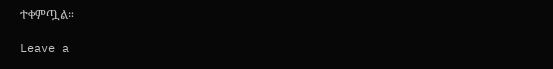ተቀምጧል።

Leave a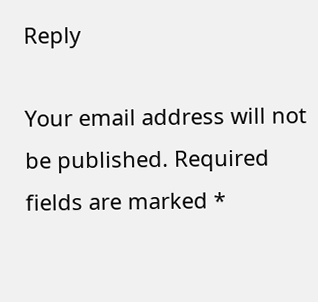Reply

Your email address will not be published. Required fields are marked *